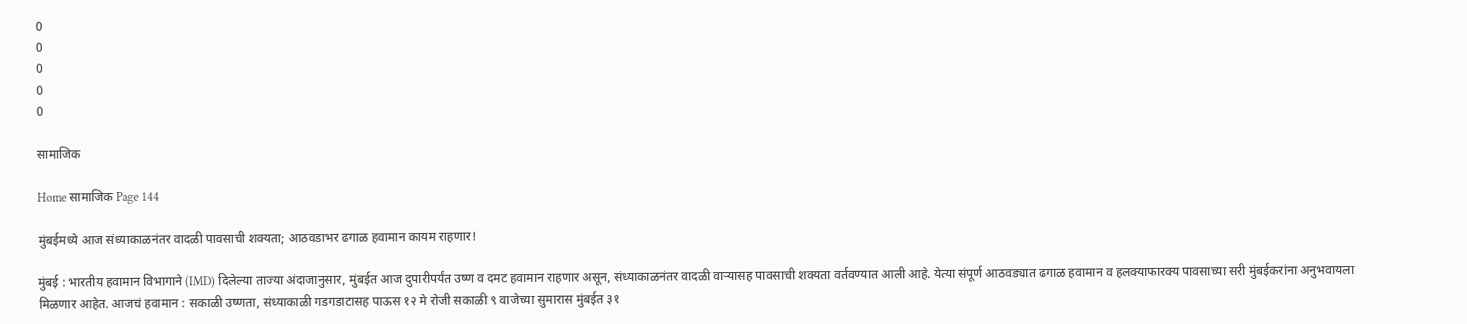0
0
0
0
0

सामाजिक

Home सामाजिक Page 144

मुंबईमध्ये आज संध्याकाळनंतर वादळी पावसाची शक्यता; आठवडाभर ढगाळ हवामान कायम राहणार!

मुंबई : भारतीय हवामान विभागाने (IMD) दिलेल्या ताज्या अंदाजानुसार, मुंबईत आज दुपारीपर्यंत उष्ण व दमट हवामान राहणार असून, संध्याकाळनंतर वादळी वाऱ्यासह पावसाची शक्यता वर्तवण्यात आली आहे. येत्या संपूर्ण आठवड्यात ढगाळ हवामान व हलक्याफारक्य पावसाच्या सरी मुंबईकरांना अनुभवायला मिळणार आहेत. आजचं हवामान : सकाळी उष्णता, संध्याकाळी गडगडाटासह पाऊस १२ मे रोजी सकाळी ९ वाजेच्या सुमारास मुंबईत ३१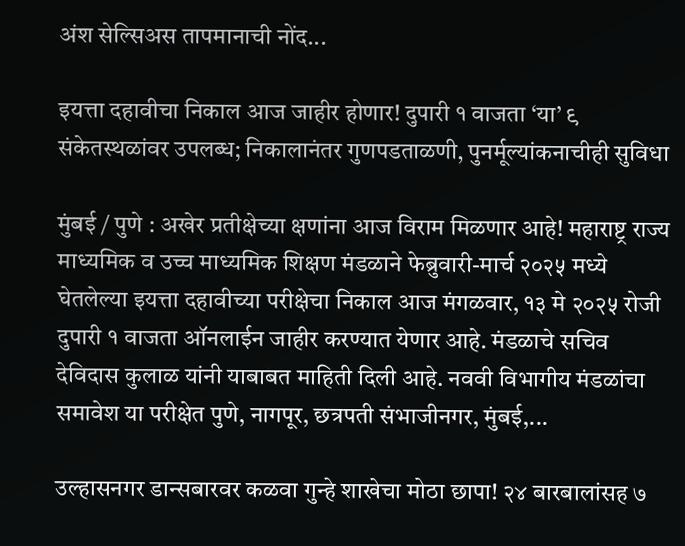अंश सेल्सिअस तापमानाची नोंद...

इयत्ता दहावीचा निकाल आज जाहीर होणार! दुपारी १ वाजता ‘या’ ९ संकेतस्थळांवर उपलब्ध; निकालानंतर गुणपडताळणी, पुनर्मूल्यांकनाचीही सुविधा

मुंबई / पुणे : अखेर प्रतीक्षेच्या क्षणांना आज विराम मिळणार आहे! महाराष्ट्र राज्य माध्यमिक व उच्च माध्यमिक शिक्षण मंडळाने फेब्रुवारी-मार्च २०२५ मध्ये घेतलेल्या इयत्ता दहावीच्या परीक्षेचा निकाल आज मंगळवार, १३ मे २०२५ रोजी दुपारी १ वाजता ऑनलाईन जाहीर करण्यात येणार आहे. मंडळाचे सचिव देविदास कुलाळ यांनी याबाबत माहिती दिली आहे. नववी विभागीय मंडळांचा समावेश या परीक्षेत पुणे, नागपूर, छत्रपती संभाजीनगर, मुंबई,...

उल्हासनगर डान्सबारवर कळवा गुन्हे शाखेचा मोठा छापा! २४ बारबालांसह ७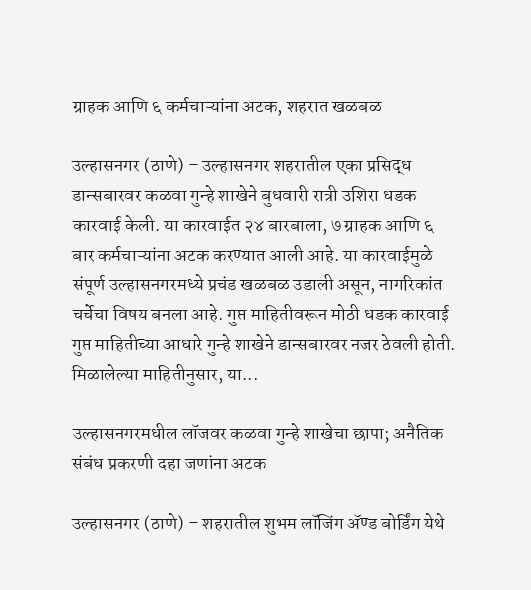ग्राहक आणि ६ कर्मचाऱ्यांना अटक, शहरात खळबळ

उल्हासनगर (ठाणे) – उल्हासनगर शहरातील एका प्रसिद्ध डान्सबारवर कळवा गुन्हे शाखेने बुधवारी रात्री उशिरा धडक कारवाई केली. या कारवाईत २४ बारबाला, ७ ग्राहक आणि ६ बार कर्मचाऱ्यांना अटक करण्यात आली आहे. या कारवाईमुळे संपूर्ण उल्हासनगरमध्ये प्रचंड खळबळ उडाली असून, नागरिकांत चर्चेचा विषय बनला आहे. गुप्त माहितीवरून मोठी धडक कारवाई गुप्त माहितीच्या आधारे गुन्हे शाखेने डान्सबारवर नजर ठेवली होती. मिळालेल्या माहितीनुसार, या...

उल्हासनगरमधील लॉजवर कळवा गुन्हे शाखेचा छापा; अनैतिक संबंध प्रकरणी दहा जणांना अटक

उल्हासनगर (ठाणे) – शहरातील शुभम लॉजिंग अ‍ॅण्ड बोर्डिंग येथे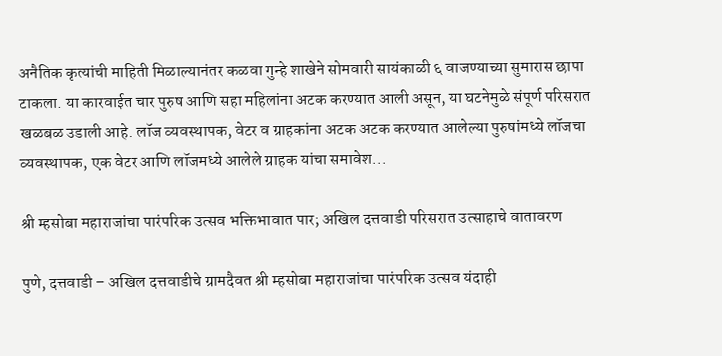अनैतिक कृत्यांची माहिती मिळाल्यानंतर कळवा गुन्हे शाखेने सोमवारी सायंकाळी ६ वाजण्याच्या सुमारास छापा टाकला. या कारवाईत चार पुरुष आणि सहा महिलांना अटक करण्यात आली असून, या घटनेमुळे संपूर्ण परिसरात खळबळ उडाली आहे. लॉज व्यवस्थापक, वेटर व ग्राहकांना अटक अटक करण्यात आलेल्या पुरुषांमध्ये लॉजचा व्यवस्थापक, एक वेटर आणि लॉजमध्ये आलेले ग्राहक यांचा समावेश...

श्री म्हसोबा महाराजांचा पारंपरिक उत्सव भक्तिभावात पार; अखिल दत्तवाडी परिसरात उत्साहाचे वातावरण

पुणे, दत्तवाडी – अखिल दत्तवाडीचे ग्रामदैवत श्री म्हसोबा महाराजांचा पारंपरिक उत्सव यंदाही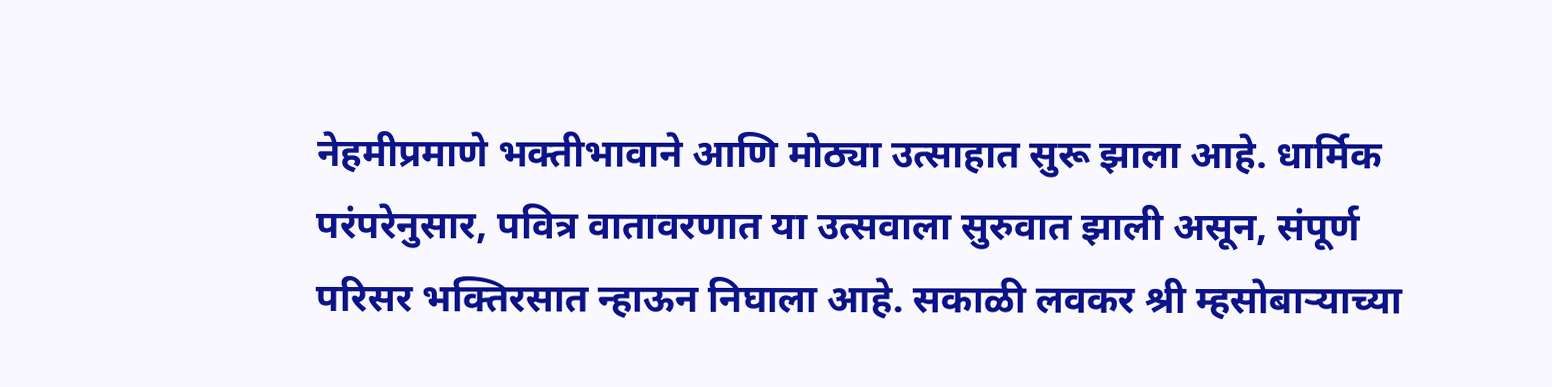नेहमीप्रमाणे भक्तीभावाने आणि मोठ्या उत्साहात सुरू झाला आहे. धार्मिक परंपरेनुसार, पवित्र वातावरणात या उत्सवाला सुरुवात झाली असून, संपूर्ण परिसर भक्तिरसात न्हाऊन निघाला आहे. सकाळी लवकर श्री म्हसोबाऱ्याच्या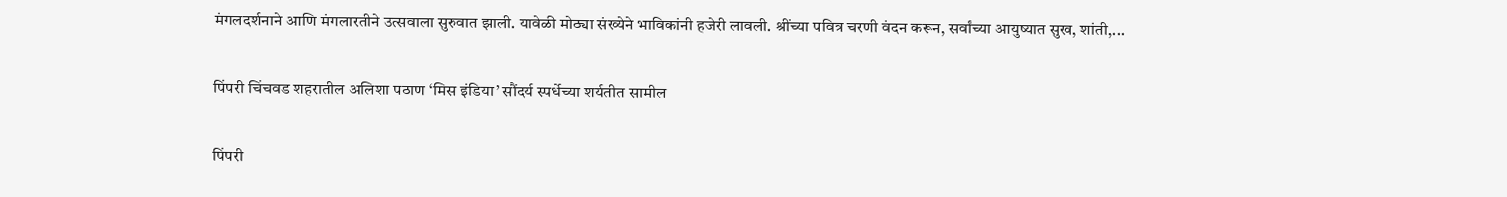मंगलदर्शनाने आणि मंगलारतीने उत्सवाला सुरुवात झाली. यावेळी मोठ्या संख्येने भाविकांनी हजेरी लावली. श्रींच्या पवित्र चरणी वंदन करून, सर्वांच्या आयुष्यात सुख, शांती,...

पिंपरी चिंचवड शहरातील अलिशा पठाण ‘मिस इंडिया’ सौंदर्य स्पर्धेच्या शर्यतीत सामील

पिंपरी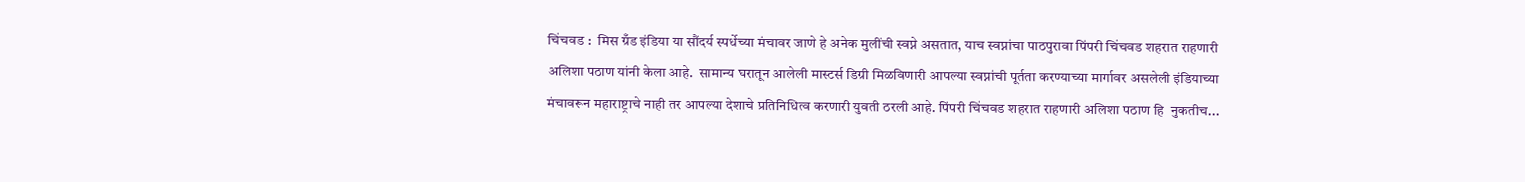चिंचवड :  मिस ग्रँड इंडिया या सौंदर्य स्पर्धेच्या मंचावर जाणे हे अनेक मुलींची स्वप्ने असतात, याच स्वप्नांचा पाठपुरावा पिंपरी चिंचवड शहरात राहणारी अलिशा पठाण यांनी केला आहे.  सामान्य घरातून आलेली मास्टर्स डिग्री मिळविणारी आपल्या स्वप्नांची पूर्तता करण्याच्या मार्गावर असलेली इंडियाच्या मंचावरून महाराष्ट्राचे नाही तर आपल्या देशाचे प्रतिनिधित्व करणारी युवती ठरली आहे. पिंपरी चिंचवड शहरात राहणारी अलिशा पठाण हि  नुकतीच...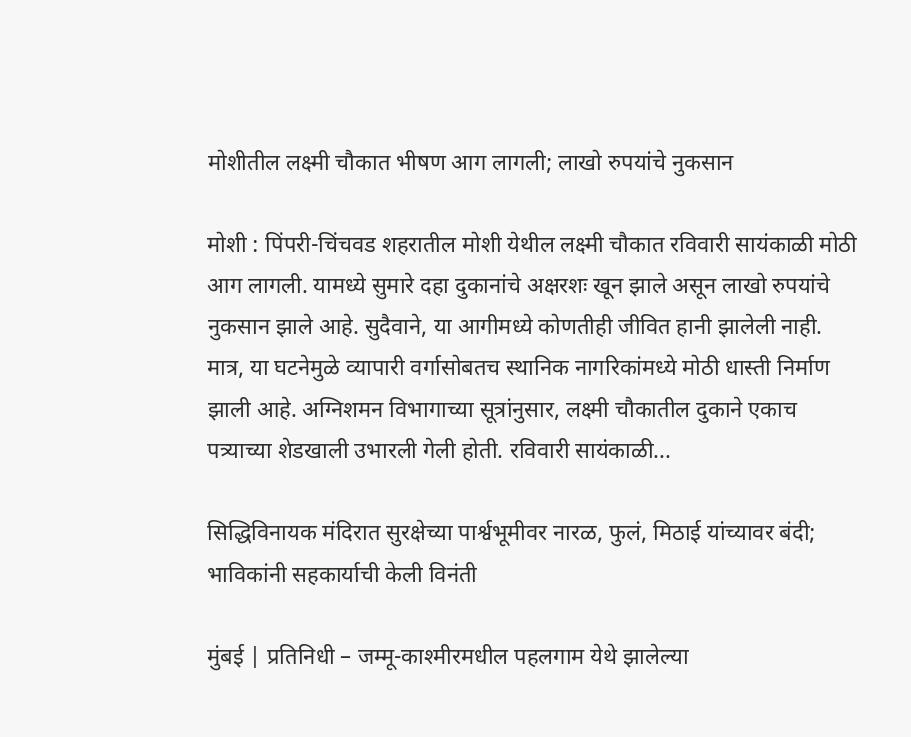मोशीतील लक्ष्मी चौकात भीषण आग लागली; लाखो रुपयांचे नुकसान

मोशी : पिंपरी-चिंचवड शहरातील मोशी येथील लक्ष्मी चौकात रविवारी सायंकाळी मोठी आग लागली. यामध्ये सुमारे दहा दुकानांचे अक्षरशः खून झाले असून लाखो रुपयांचे नुकसान झाले आहे. सुदैवाने, या आगीमध्ये कोणतीही जीवित हानी झालेली नाही. मात्र, या घटनेमुळे व्यापारी वर्गासोबतच स्थानिक नागरिकांमध्ये मोठी धास्ती निर्माण झाली आहे. अग्निशमन विभागाच्या सूत्रांनुसार, लक्ष्मी चौकातील दुकाने एकाच पत्र्याच्या शेडखाली उभारली गेली होती. रविवारी सायंकाळी...

सिद्धिविनायक मंदिरात सुरक्षेच्या पार्श्वभूमीवर नारळ, फुलं, मिठाई यांच्यावर बंदी; भाविकांनी सहकार्याची केली विनंती

मुंबई | प्रतिनिधी – जम्मू-काश्मीरमधील पहलगाम येथे झालेल्या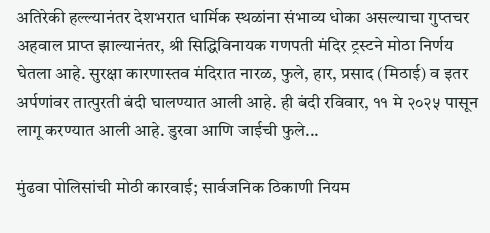अतिरेकी हल्ल्यानंतर देशभरात धार्मिक स्थळांना संभाव्य धोका असल्याचा गुप्तचर अहवाल प्राप्त झाल्यानंतर, श्री सिद्धिविनायक गणपती मंदिर ट्रस्टने मोठा निर्णय घेतला आहे. सुरक्षा कारणास्तव मंदिरात नारळ, फुले, हार, प्रसाद (मिठाई) व इतर अर्पणांवर तात्पुरती बंदी घालण्यात आली आहे. ही बंदी रविवार, ११ मे २०२५ पासून लागू करण्यात आली आहे. डुरवा आणि जाईची फुले...

मुंढवा पोलिसांची मोठी कारवाई; सार्वजनिक ठिकाणी नियम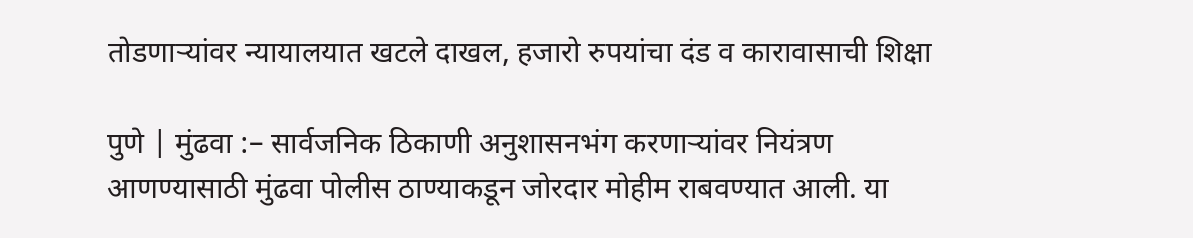तोडणाऱ्यांवर न्यायालयात खटले दाखल, हजारो रुपयांचा दंड व कारावासाची शिक्षा

पुणे | मुंढवा :– सार्वजनिक ठिकाणी अनुशासनभंग करणाऱ्यांवर नियंत्रण आणण्यासाठी मुंढवा पोलीस ठाण्याकडून जोरदार मोहीम राबवण्यात आली. या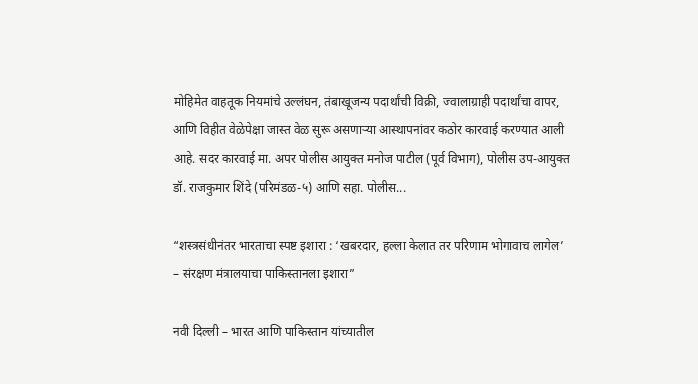मोहिमेत वाहतूक नियमांचे उल्लंघन, तंबाखूजन्य पदार्थांची विक्री, ज्वालाग्राही पदार्थांचा वापर, आणि विहीत वेळेपेक्षा जास्त वेळ सुरू असणाऱ्या आस्थापनांवर कठोर कारवाई करण्यात आली आहे. सदर कारवाई मा. अपर पोलीस आयुक्त मनोज पाटील (पूर्व विभाग), पोलीस उप-आयुक्त डॉ. राजकुमार शिंदे (परिमंडळ-५) आणि सहा. पोलीस...

“शस्त्रसंधीनंतर भारताचा स्पष्ट इशारा : ‘खबरदार, हल्ला केलात तर परिणाम भोगावाच लागेल’ – संरक्षण मंत्रालयाचा पाकिस्तानला इशारा”

नवी दिल्ली – भारत आणि पाकिस्तान यांच्यातील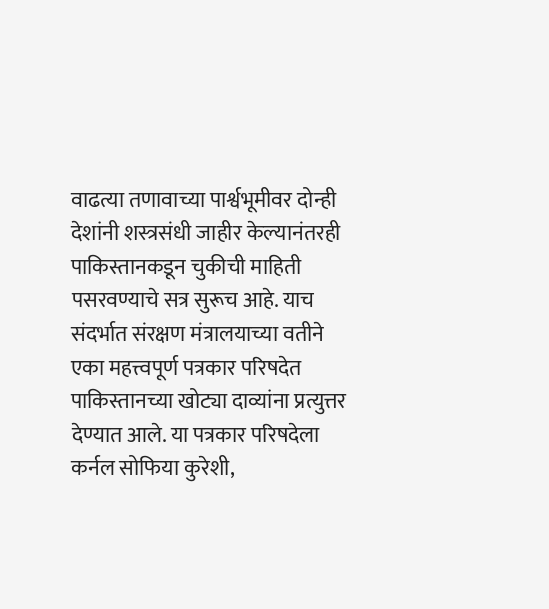वाढत्या तणावाच्या पार्श्वभूमीवर दोन्ही देशांनी शस्त्रसंधी जाहीर केल्यानंतरही पाकिस्तानकडून चुकीची माहिती पसरवण्याचे सत्र सुरूच आहे. याच संदर्भात संरक्षण मंत्रालयाच्या वतीने एका महत्त्वपूर्ण पत्रकार परिषदेत पाकिस्तानच्या खोट्या दाव्यांना प्रत्युत्तर देण्यात आले. या पत्रकार परिषदेला कर्नल सोफिया कुरेशी,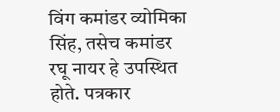विंग कमांडर व्योमिका सिंह, तसेच कमांडर रघू नायर हे उपस्थित होते. पत्रकार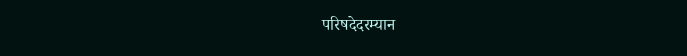परिषदेदरम्यान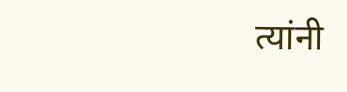त्यांनी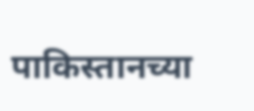पाकिस्तानच्या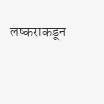लष्कराकडून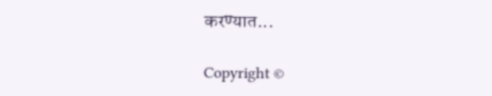करण्यात...

Copyright ©